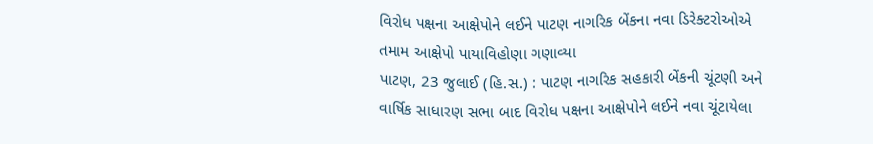વિરોધ પક્ષના આક્ષેપોને લઈને પાટણ નાગરિક બેંકના નવા ડિરેક્ટરોઓએ તમામ આક્ષેપો પાયાવિહોણા ગણાવ્યા
પાટણ, 23 જુલાઈ (હિ.સ.) : પાટણ નાગરિક સહકારી બેંકની ચૂંટણી અને વાર્ષિક સાધારણ સભા બાદ વિરોધ પક્ષના આક્ષેપોને લઈને નવા ચૂંટાયેલા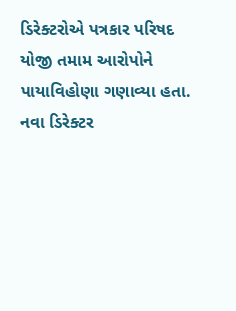ડિરેક્ટરોએ પત્રકાર પરિષદ યોજી તમામ આરોપોને પાયાવિહોણા ગણાવ્યા હતા. નવા ડિરેક્ટર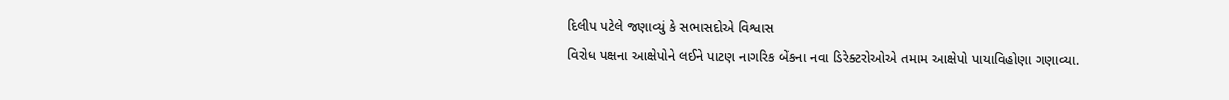દિલીપ પટેલે જણાવ્યું કે સભાસદોએ વિશ્વાસ
વિરોધ પક્ષના આક્ષેપોને લઈને પાટણ નાગરિક બેંકના નવા ડિરેક્ટરોઓએ તમામ આક્ષેપો પાયાવિહોણા ગણાવ્યા.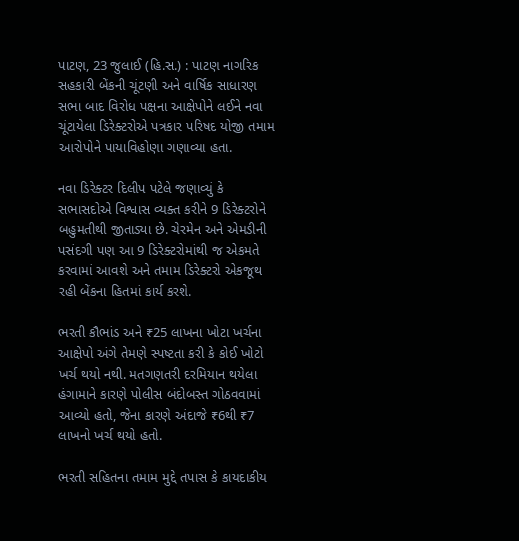પાટણ, 23 જુલાઈ (હિ.સ.) : પાટણ નાગરિક સહકારી બેંકની ચૂંટણી અને વાર્ષિક સાધારણ સભા બાદ વિરોધ પક્ષના આક્ષેપોને લઈને નવા ચૂંટાયેલા ડિરેક્ટરોએ પત્રકાર પરિષદ યોજી તમામ આરોપોને પાયાવિહોણા ગણાવ્યા હતા.

નવા ડિરેક્ટર દિલીપ પટેલે જણાવ્યું કે સભાસદોએ વિશ્વાસ વ્યક્ત કરીને 9 ડિરેક્ટરોને બહુમતીથી જીતાડ્યા છે. ચેરમેન અને એમડીની પસંદગી પણ આ 9 ડિરેક્ટરોમાંથી જ એકમતે કરવામાં આવશે અને તમામ ડિરેક્ટરો એકજૂથ રહી બેંકના હિતમાં કાર્ય કરશે.

ભરતી કૌભાંડ અને ₹25 લાખના ખોટા ખર્ચના આક્ષેપો અંગે તેમણે સ્પષ્ટતા કરી કે કોઈ ખોટો ખર્ચ થયો નથી. મતગણતરી દરમિયાન થયેલા હંગામાને કારણે પોલીસ બંદોબસ્ત ગોઠવવામાં આવ્યો હતો, જેના કારણે અંદાજે ₹6થી ₹7 લાખનો ખર્ચ થયો હતો.

ભરતી સહિતના તમામ મુદ્દે તપાસ કે કાયદાકીય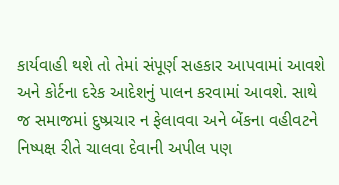કાર્યવાહી થશે તો તેમાં સંપૂર્ણ સહકાર આપવામાં આવશે અને કોર્ટના દરેક આદેશનું પાલન કરવામાં આવશે. સાથે જ સમાજમાં દુષ્પ્રચાર ન ફેલાવવા અને બેંકના વહીવટને નિષ્પક્ષ રીતે ચાલવા દેવાની અપીલ પણ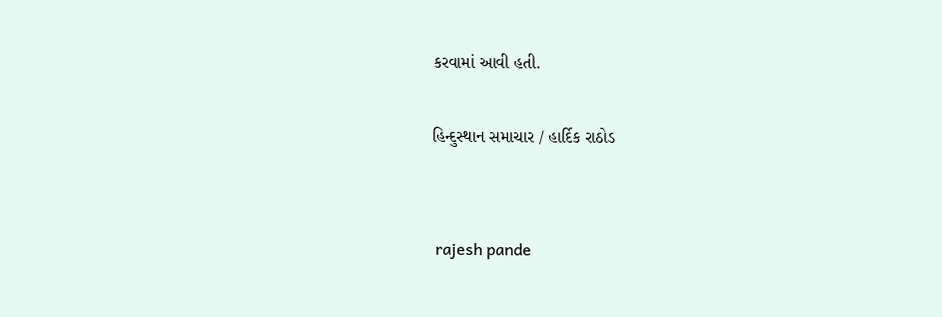કરવામાં આવી હતી.

હિન્દુસ્થાન સમાચાર / હાર્દિક રાઠોડ


 rajesh pande